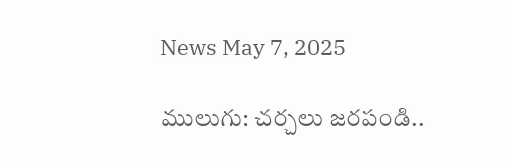News May 7, 2025

ములుగు: చర్చలు జరపండి..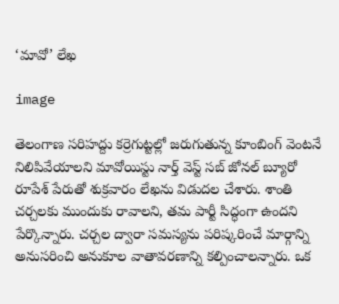‘మావో’ లేఖ

image

తెలంగాణ సరిహద్దు కర్రెగుట్టల్లో జరుగుతున్న కూంబింగ్ వెంటనే నిలిపివేయాలని మావోయిస్టు నార్త్ వెస్ట్ సబ్ జోనల్ బ్యూరో రూపేశ్ పేరుతో శుక్రవారం లేఖను విడుదల చేశారు. శాంతి చర్చలకు ముందుకు రావాలని, తమ పార్టీ సిద్ధంగా ఉందని పేర్కొన్నారు. చర్చల ద్వారా సమస్యను పరిష్కరించే మార్గాన్ని అనుసరించి అనుకూల వాతావరణాన్ని కల్పించాలన్నారు. ఒక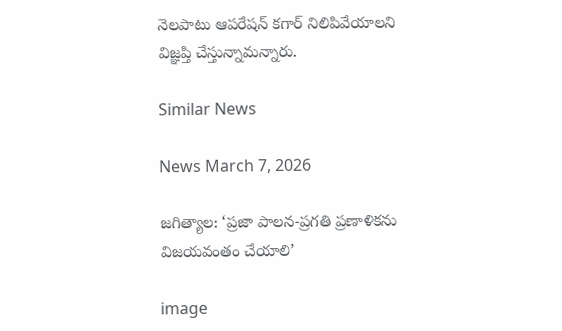నెలపాటు ఆపరేషన్ కగార్ నిలిపివేయాలని విజ్ఞప్తి చేస్తున్నామన్నారు.

Similar News

News March 7, 2026

జగిత్యాల: ‘ప్రజా పాలన-ప్రగతి ప్రణాళికను విజయవంతం చేయాలి’

image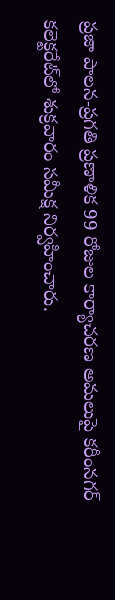ప్రజా పాలన-ప్రగతి ప్రణాళిక 99 రోజుల కార్యాచరణ అమలుపై కరీంనగర్ కలెక్టరేట్‌లో శుక్రవారం సమీక్ష నిర్వహించారు.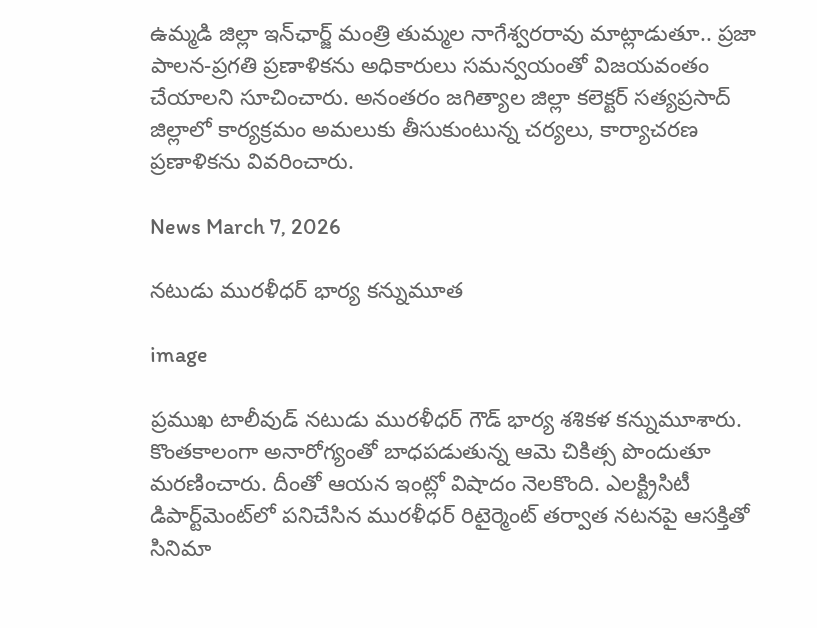ఉమ్మడి జిల్లా ఇన్‌ఛార్జ్ మంత్రి తుమ్మల నాగేశ్వరరావు మాట్లాడుతూ.. ప్రజా పాలన-ప్రగతి ప్రణాళికను అధికారులు సమన్వయంతో విజయవంతం చేయాలని సూచించారు. అనంతరం జగిత్యాల జిల్లా కలెక్టర్ సత్యప్రసాద్ జిల్లాలో కార్యక్రమం అమలుకు తీసుకుంటున్న చర్యలు, కార్యాచరణ ప్రణాళికను వివరించారు.

News March 7, 2026

నటుడు మురళీధర్ భార్య కన్నుమూత

image

ప్రముఖ టాలీవుడ్ నటుడు మురళీధర్ గౌడ్ భార్య శశికళ కన్నుమూశారు. కొంతకాలంగా అనారోగ్యంతో బాధపడుతున్న ఆమె చికిత్స పొందుతూ మరణించారు. దీంతో ఆయన ఇంట్లో విషాదం నెలకొంది. ఎలక్ట్రిసిటీ డిపార్ట్‌మెంట్‌లో పనిచేసిన మురళీధర్ రిటైర్మెంట్ తర్వాత నటనపై ఆసక్తితో సినిమా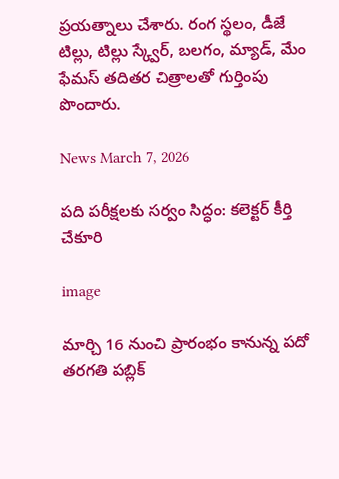ప్రయత్నాలు చేశారు. రంగ స్థలం, డీజే టిల్లు, టిల్లు స్క్వేర్, బలగం, మ్యాడ్, మేం ఫేమస్ తదితర చిత్రాలతో గుర్తింపు పొందారు.

News March 7, 2026

పది పరీక్షలకు సర్వం సిద్ధం: కలెక్టర్‌ కీర్తి చేకూరి

image

మార్చి 16 నుంచి ప్రారంభం కానున్న పదో తరగతి పబ్లిక్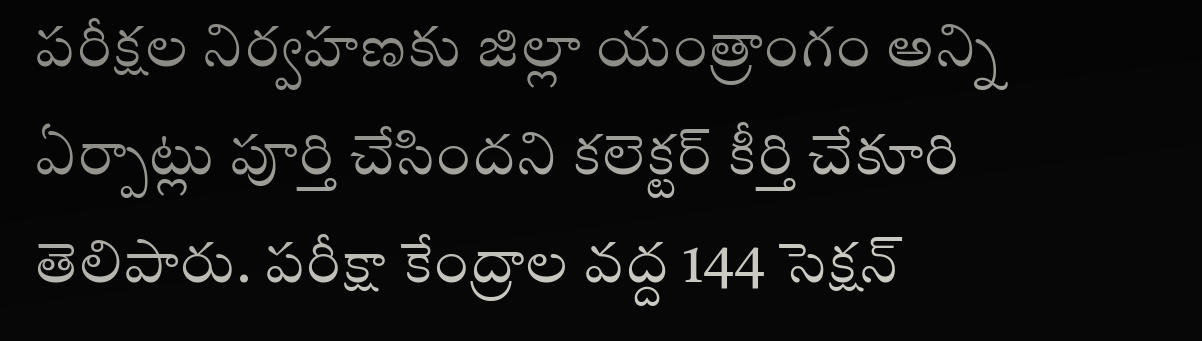పరీక్షల నిర్వహణకు జిల్లా యంత్రాంగం అన్ని ఏర్పాట్లు పూర్తి చేసిందని కలెక్టర్ కీర్తి చేకూరి తెలిపారు. పరీక్షా కేంద్రాల వద్ద 144 సెక్షన్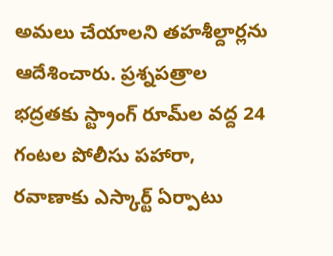అమలు చేయాలని తహశీల్దార్లను ఆదేశించారు. ప్రశ్నపత్రాల భద్రతకు స్ట్రాంగ్ రూమ్‌ల వద్ద 24 గంటల పోలీసు పహారా, రవాణాకు ఎస్కార్ట్ ఏర్పాటు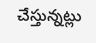చేస్తున్నట్లు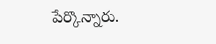పేర్కొన్నారు.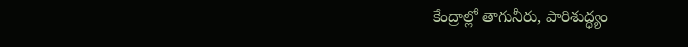కేంద్రాల్లో తాగునీరు, పారిశుద్ధ్యం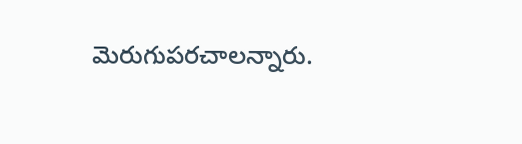మెరుగుపరచాలన్నారు.